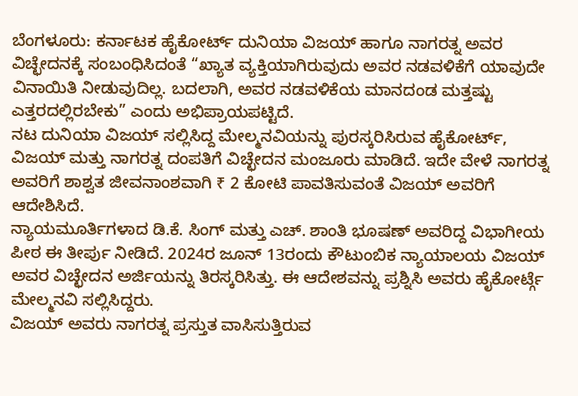ಬೆಂಗಳೂರು: ಕರ್ನಾಟಕ ಹೈಕೋರ್ಟ್ ದುನಿಯಾ ವಿಜಯ್ ಹಾಗೂ ನಾಗರತ್ನ ಅವರ ವಿಚ್ಛೇದನಕ್ಕೆ ಸಂಬಂಧಿಸಿದಂತೆ “ಖ್ಯಾತ ವ್ಯಕ್ತಿಯಾಗಿರುವುದು ಅವರ ನಡವಳಿಕೆಗೆ ಯಾವುದೇ ವಿನಾಯಿತಿ ನೀಡುವುದಿಲ್ಲ. ಬದಲಾಗಿ, ಅವರ ನಡವಳಿಕೆಯ ಮಾನದಂಡ ಮತ್ತಷ್ಟು ಎತ್ತರದಲ್ಲಿರಬೇಕು” ಎಂದು ಅಭಿಪ್ರಾಯಪಟ್ಟಿದೆ.
ನಟ ದುನಿಯಾ ವಿಜಯ್ ಸಲ್ಲಿಸಿದ್ದ ಮೇಲ್ಮನವಿಯನ್ನು ಪುರಸ್ಕರಿಸಿರುವ ಹೈಕೋರ್ಟ್, ವಿಜಯ್ ಮತ್ತು ನಾಗರತ್ನ ದಂಪತಿಗೆ ವಿಚ್ಛೇದನ ಮಂಜೂರು ಮಾಡಿದೆ. ಇದೇ ವೇಳೆ ನಾಗರತ್ನ ಅವರಿಗೆ ಶಾಶ್ವತ ಜೀವನಾಂಶವಾಗಿ ₹ 2 ಕೋಟಿ ಪಾವತಿಸುವಂತೆ ವಿಜಯ್ ಅವರಿಗೆ ಆದೇಶಿಸಿದೆ.
ನ್ಯಾಯಮೂರ್ತಿಗಳಾದ ಡಿ.ಕೆ. ಸಿಂಗ್ ಮತ್ತು ಎಚ್. ಶಾಂತಿ ಭೂಷಣ್ ಅವರಿದ್ದ ವಿಭಾಗೀಯ ಪೀಠ ಈ ತೀರ್ಪು ನೀಡಿದೆ. 2024ರ ಜೂನ್ 13ರಂದು ಕೌಟುಂಬಿಕ ನ್ಯಾಯಾಲಯ ವಿಜಯ್ ಅವರ ವಿಚ್ಛೇದನ ಅರ್ಜಿಯನ್ನು ತಿರಸ್ಕರಿಸಿತ್ತು. ಈ ಆದೇಶವನ್ನು ಪ್ರಶ್ನಿಸಿ ಅವರು ಹೈಕೋರ್ಟ್ಗೆ ಮೇಲ್ಮನವಿ ಸಲ್ಲಿಸಿದ್ದರು.
ವಿಜಯ್ ಅವರು ನಾಗರತ್ನ ಪ್ರಸ್ತುತ ವಾಸಿಸುತ್ತಿರುವ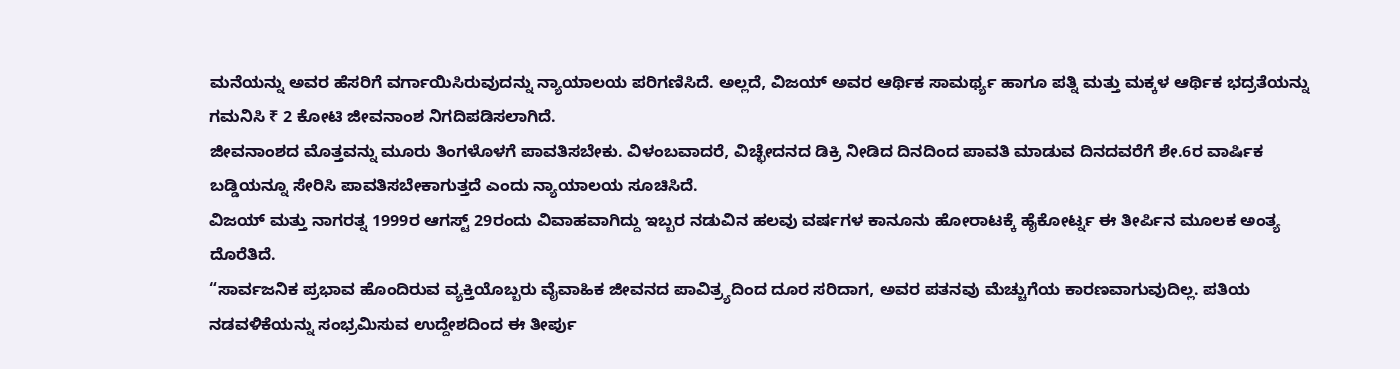ಮನೆಯನ್ನು ಅವರ ಹೆಸರಿಗೆ ವರ್ಗಾಯಿಸಿರುವುದನ್ನು ನ್ಯಾಯಾಲಯ ಪರಿಗಣಿಸಿದೆ. ಅಲ್ಲದೆ, ವಿಜಯ್ ಅವರ ಆರ್ಥಿಕ ಸಾಮರ್ಥ್ಯ ಹಾಗೂ ಪತ್ನಿ ಮತ್ತು ಮಕ್ಕಳ ಆರ್ಥಿಕ ಭದ್ರತೆಯನ್ನು ಗಮನಿಸಿ ₹ 2 ಕೋಟಿ ಜೀವನಾಂಶ ನಿಗದಿಪಡಿಸಲಾಗಿದೆ.
ಜೀವನಾಂಶದ ಮೊತ್ತವನ್ನು ಮೂರು ತಿಂಗಳೊಳಗೆ ಪಾವತಿಸಬೇಕು. ವಿಳಂಬವಾದರೆ, ವಿಚ್ಛೇದನದ ಡಿಕ್ರಿ ನೀಡಿದ ದಿನದಿಂದ ಪಾವತಿ ಮಾಡುವ ದಿನದವರೆಗೆ ಶೇ.6ರ ವಾರ್ಷಿಕ ಬಡ್ಡಿಯನ್ನೂ ಸೇರಿಸಿ ಪಾವತಿಸಬೇಕಾಗುತ್ತದೆ ಎಂದು ನ್ಯಾಯಾಲಯ ಸೂಚಿಸಿದೆ.
ವಿಜಯ್ ಮತ್ತು ನಾಗರತ್ನ 1999ರ ಆಗಸ್ಟ್ 29ರಂದು ವಿವಾಹವಾಗಿದ್ದು ಇಬ್ಬರ ನಡುವಿನ ಹಲವು ವರ್ಷಗಳ ಕಾನೂನು ಹೋರಾಟಕ್ಕೆ ಹೈಕೋರ್ಟ್ನ ಈ ತೀರ್ಪಿನ ಮೂಲಕ ಅಂತ್ಯ ದೊರೆತಿದೆ.
“ಸಾರ್ವಜನಿಕ ಪ್ರಭಾವ ಹೊಂದಿರುವ ವ್ಯಕ್ತಿಯೊಬ್ಬರು ವೈವಾಹಿಕ ಜೀವನದ ಪಾವಿತ್ರ್ಯದಿಂದ ದೂರ ಸರಿದಾಗ, ಅವರ ಪತನವು ಮೆಚ್ಚುಗೆಯ ಕಾರಣವಾಗುವುದಿಲ್ಲ. ಪತಿಯ ನಡವಳಿಕೆಯನ್ನು ಸಂಭ್ರಮಿಸುವ ಉದ್ದೇಶದಿಂದ ಈ ತೀರ್ಪು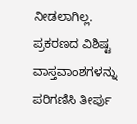ನೀಡಲಾಗಿಲ್ಲ. ಪ್ರಕರಣದ ವಿಶಿಷ್ಟ ವಾಸ್ತವಾಂಶಗಳನ್ನು ಪರಿಗಣಿಸಿ ತೀರ್ಪು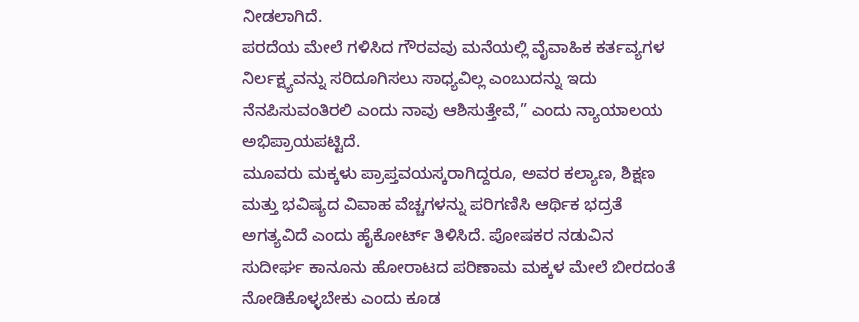ನೀಡಲಾಗಿದೆ.
ಪರದೆಯ ಮೇಲೆ ಗಳಿಸಿದ ಗೌರವವು ಮನೆಯಲ್ಲಿ ವೈವಾಹಿಕ ಕರ್ತವ್ಯಗಳ ನಿರ್ಲಕ್ಷ್ಯವನ್ನು ಸರಿದೂಗಿಸಲು ಸಾಧ್ಯವಿಲ್ಲ ಎಂಬುದನ್ನು ಇದು ನೆನಪಿಸುವಂತಿರಲಿ ಎಂದು ನಾವು ಆಶಿಸುತ್ತೇವೆ,” ಎಂದು ನ್ಯಾಯಾಲಯ ಅಭಿಪ್ರಾಯಪಟ್ಟಿದೆ.
ಮೂವರು ಮಕ್ಕಳು ಪ್ರಾಪ್ತವಯಸ್ಕರಾಗಿದ್ದರೂ, ಅವರ ಕಲ್ಯಾಣ, ಶಿಕ್ಷಣ ಮತ್ತು ಭವಿಷ್ಯದ ವಿವಾಹ ವೆಚ್ಚಗಳನ್ನು ಪರಿಗಣಿಸಿ ಆರ್ಥಿಕ ಭದ್ರತೆ ಅಗತ್ಯವಿದೆ ಎಂದು ಹೈಕೋರ್ಟ್ ತಿಳಿಸಿದೆ. ಪೋಷಕರ ನಡುವಿನ ಸುದೀರ್ಘ ಕಾನೂನು ಹೋರಾಟದ ಪರಿಣಾಮ ಮಕ್ಕಳ ಮೇಲೆ ಬೀರದಂತೆ ನೋಡಿಕೊಳ್ಳಬೇಕು ಎಂದು ಕೂಡ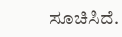ಸೂಚಿಸಿದೆ.